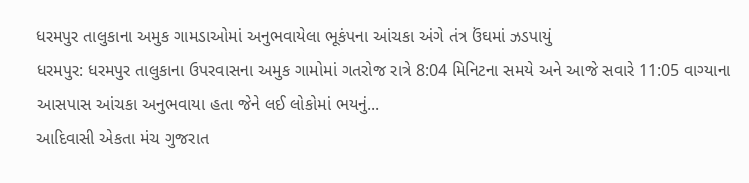ધરમપુર તાલુકાના અમુક ગામડાઓમાં અનુભવાયેલા ભૂકંપના આંચકા અંગે તંત્ર ઉંઘમાં ઝડપાયું
ધરમપુર: ધરમપુર તાલુકાના ઉપરવાસના અમુક ગામોમાં ગતરોજ રાત્રે 8:04 મિનિટના સમયે અને આજે સવારે 11:05 વાગ્યાના આસપાસ આંચકા અનુભવાયા હતા જેને લઈ લોકોમાં ભયનું...
આદિવાસી એકતા મંચ ગુજરાત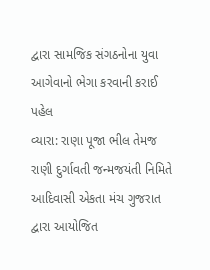દ્વારા સામજિક સંગઠનોના યુવા આગેવાનો ભેગા કરવાની કરાઈ પહેલ
વ્યારા: રાણા પૂજા ભીલ તેમજ રાણી દુર્ગાવતી જન્મજયંતી નિમિતે આદિવાસી એકતા મંચ ગુજરાત દ્વારા આયોજિત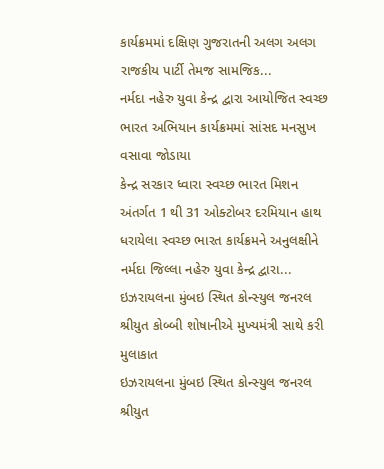કાર્યક્રમમાં દક્ષિણ ગુજરાતની અલગ અલગ રાજકીય પાર્ટી તેમજ સામજિક...
નર્મદા નહેરુ યુવા કેન્દ્ર દ્વારા આયોજિત સ્વચ્છ ભારત અભિયાન કાર્યક્રમમાં સાંસદ મનસુખ વસાવા જોડાયા
કેન્દ્ર સરકાર ધ્વારા સ્વચ્છ ભારત મિશન અંતર્ગત 1 થી 31 ઓક્ટોબર દરમિયાન હાથ ધરાયેલા સ્વચ્છ ભારત કાર્યક્રમને અનુલક્ષીને નર્મદા જિલ્લા નહેરુ યુવા કેન્દ્ર દ્વારા...
ઇઝરાયલના મુંબઇ સ્થિત કોન્સ્યુલ જનરલ શ્રીયુત કોબ્બી શોષાનીએ મુખ્યમંત્રી સાથે કરી મુલાકાત
ઇઝરાયલના મુંબઇ સ્થિત કોન્સ્યુલ જનરલ શ્રીયુત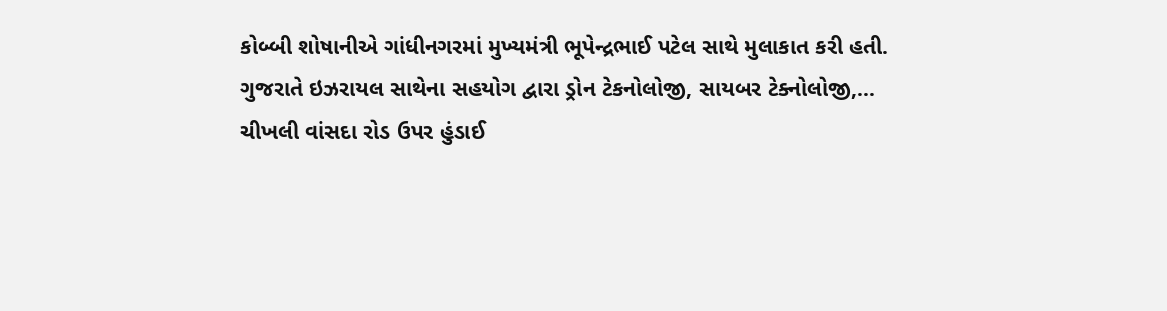કોબ્બી શોષાનીએ ગાંધીનગરમાં મુખ્યમંત્રી ભૂપેન્દ્રભાઈ પટેલ સાથે મુલાકાત કરી હતી.
ગુજરાતે ઇઝરાયલ સાથેના સહયોગ દ્વારા ડ્રોન ટેકનોલોજી, સાયબર ટેક્નોલોજી,...
ચીખલી વાંસદા રોડ ઉપર હુંડાઈ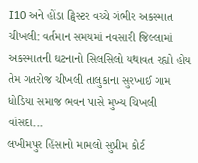I10 અને હોંડા ટ્વિસ્ટર વચ્ચે ગંભીર અકસ્માત
ચીખલી: વર્તમાન સમયમાં નવસારી જિલ્લામાં અકસ્માતની ઘટનાનો સિલસિલો યથાવત રહ્યો હોય તેમ ગતરોજ ચીખલી તાલુકાના સુરખાઈ ગામ ધોડિયા સમાજ ભવન પાસે મુખ્ય ચિખલી વાંસદા...
લખીમપુર હિંસાનો મામલો સુપ્રીમ કોર્ટ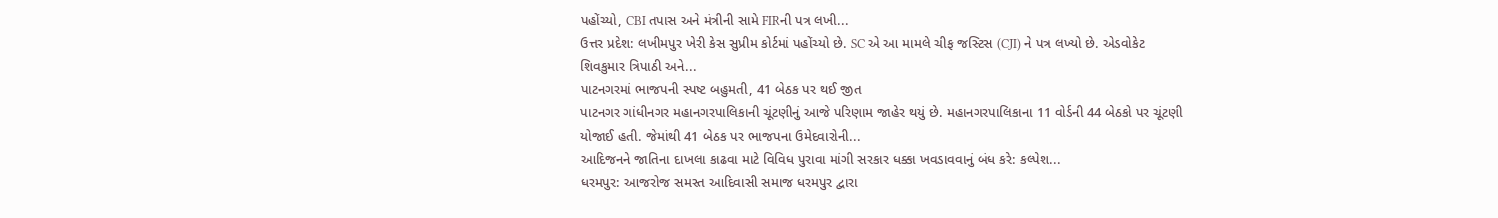પહોંચ્યો, CBI તપાસ અને મંત્રીની સામે FIRની પત્ર લખી...
ઉત્તર પ્રદેશ: લખીમપુર ખેરી કેસ સુપ્રીમ કોર્ટમાં પહોંચ્યો છે. SC એ આ મામલે ચીફ જસ્ટિસ (CJI) ને પત્ર લખ્યો છે. એડવોકેટ શિવકુમાર ત્રિપાઠી અને...
પાટનગરમાં ભાજપની સ્પષ્ટ બહુમતી, 41 બેઠક પર થઈ જીત
પાટનગર ગાંધીનગર મહાનગરપાલિકાની ચૂંટણીનું આજે પરિણામ જાહેર થયું છે. મહાનગરપાલિકાના 11 વોર્ડની 44 બેઠકો પર ચૂંટણી યોજાઈ હતી. જેમાંથી 41 બેઠક પર ભાજપના ઉમેદવારોની...
આદિજનને જાતિના દાખલા કાઢવા માટે વિવિધ પુરાવા માંગી સરકાર ધક્કા ખવડાવવાનું બંધ કરે: કલ્પેશ...
ધરમપુર: આજરોજ સમસ્ત આદિવાસી સમાજ ધરમપુર દ્વારા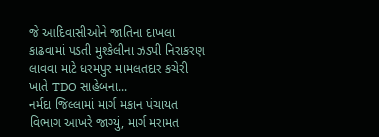જે આદિવાસીઓને જાતિના દાખલા કાઢવામાં પડતી મુશ્કેલીના ઝડપી નિરાકરણ લાવવા માટે ધરમપુર મામલતદાર કચેરી ખાતે TDO સાહેબના...
નર્મદા જિલ્લામાં માર્ગ મકાન પંચાયત વિભાગ આખરે જાગ્યું, માર્ગ મરામત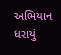અભિયાન ધરાયું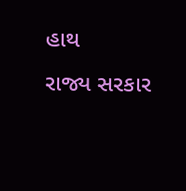હાથ
રાજ્ય સરકાર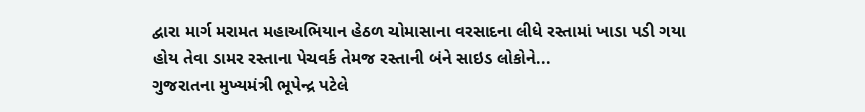દ્વારા માર્ગ મરામત મહાઅભિયાન હેઠળ ચોમાસાના વરસાદના લીધે રસ્તામાં ખાડા પડી ગયા હોય તેવા ડામર રસ્તાના પેચવર્ક તેમજ રસ્તાની બંને સાઇડ લોકોને...
ગુજરાતના મુખ્યમંત્રી ભૂપેન્દ્ર પટેલે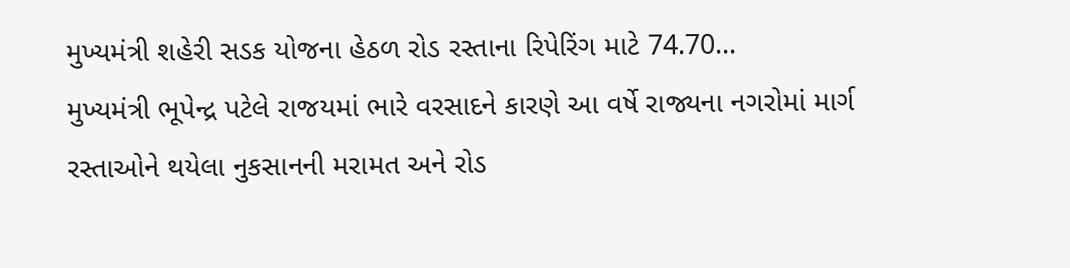મુખ્યમંત્રી શહેરી સડક યોજના હેઠળ રોડ રસ્તાના રિપેરિંગ માટે 74.70...
મુખ્યમંત્રી ભૂપેન્દ્ર પટેલે રાજયમાં ભારે વરસાદને કારણે આ વર્ષે રાજ્યના નગરોમાં માર્ગ રસ્તાઓને થયેલા નુકસાનની મરામત અને રોડ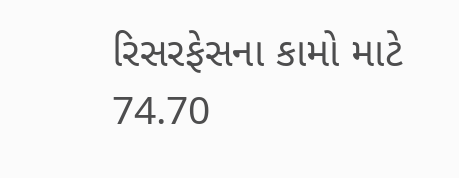રિસરફેસના કામો માટે 74.70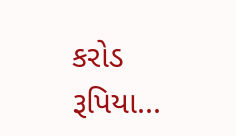કરોડ રૂપિયા...